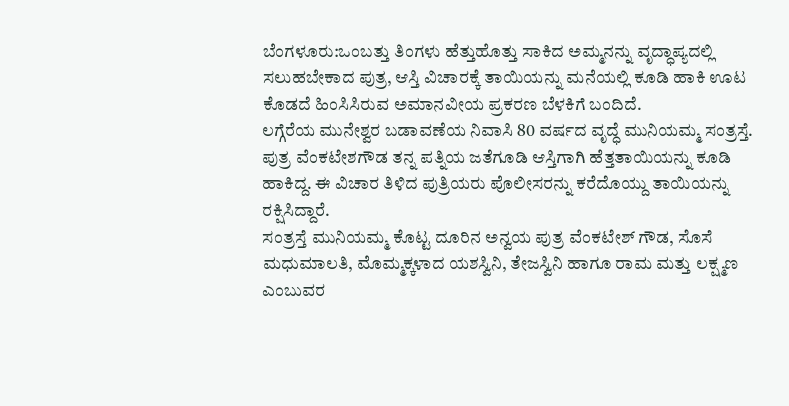ಬೆಂಗಳೂರು:ಒಂಬತ್ತು ತಿಂಗಳು ಹೆತ್ತುಹೊತ್ತು ಸಾಕಿದ ಅಮ್ಮನನ್ನು ವೃದ್ಧಾಪ್ಯದಲ್ಲಿ ಸಲುಹಬೇಕಾದ ಪುತ್ರ, ಆಸ್ತಿ ವಿಚಾರಕ್ಕೆ ತಾಯಿಯನ್ನು ಮನೆಯಲ್ಲಿ ಕೂಡಿ ಹಾಕಿ ಊಟ ಕೊಡದೆ ಹಿಂಸಿಸಿರುವ ಅಮಾನವೀಯ ಪ್ರಕರಣ ಬೆಳಕಿಗೆ ಬಂದಿದೆ.
ಲಗ್ಗೆರೆಯ ಮುನೇಶ್ವರ ಬಡಾವಣೆಯ ನಿವಾಸಿ 80 ವರ್ಷದ ವೃದ್ಧೆ ಮುನಿಯಮ್ಮ ಸಂತ್ರಸ್ತೆ. ಪುತ್ರ ವೆಂಕಟೇಶಗೌಡ ತನ್ನ ಪತ್ನಿಯ ಜತೆಗೂಡಿ ಆಸ್ತಿಗಾಗಿ ಹೆತ್ತತಾಯಿಯನ್ನು ಕೂಡಿ ಹಾಕಿದ್ದ. ಈ ವಿಚಾರ ತಿಳಿದ ಪುತ್ರಿಯರು ಪೊಲೀಸರನ್ನು ಕರೆದೊಯ್ದು ತಾಯಿಯನ್ನು ರಕ್ಷಿಸಿದ್ದಾರೆ.
ಸಂತ್ರಸ್ತೆ ಮುನಿಯಮ್ಮ ಕೊಟ್ಟ ದೂರಿನ ಅನ್ವಯ ಪುತ್ರ ವೆಂಕಟೇಶ್ ಗೌಡ, ಸೊಸೆ ಮಧುಮಾಲತಿ, ಮೊಮ್ಮಕ್ಕಳಾದ ಯಶಸ್ವಿನಿ, ತೇಜಸ್ವಿನಿ ಹಾಗೂ ರಾಮ ಮತ್ತು ಲಕ್ಷ್ಮಣ ಎಂಬುವರ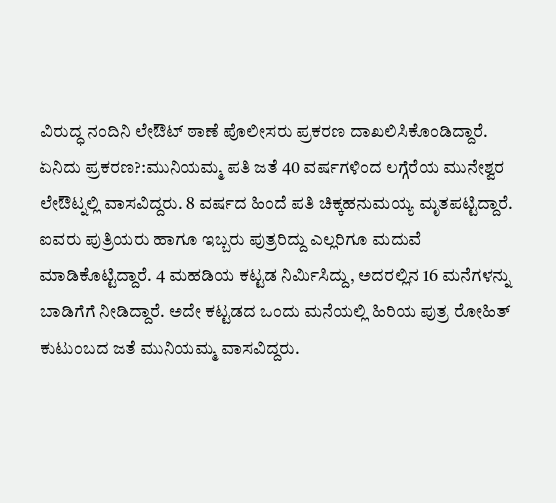ವಿರುದ್ಧ ನಂದಿನಿ ಲೇಔಟ್ ಠಾಣೆ ಪೊಲೀಸರು ಪ್ರಕರಣ ದಾಖಲಿಸಿಕೊಂಡಿದ್ದಾರೆ.
ಏನಿದು ಪ್ರಕರಣ?:ಮುನಿಯಮ್ಮ ಪತಿ ಜತೆ 40 ವರ್ಷಗಳಿಂದ ಲಗ್ಗೆರೆಯ ಮುನೇಶ್ವರ ಲೇಔಟ್ನಲ್ಲಿ ವಾಸವಿದ್ದರು. 8 ವರ್ಷದ ಹಿಂದೆ ಪತಿ ಚಿಕ್ಕಹನುಮಯ್ಯ ಮೃತಪಟ್ಟಿದ್ದಾರೆ. ಐವರು ಪುತ್ರಿಯರು ಹಾಗೂ ಇಬ್ಬರು ಪುತ್ರರಿದ್ದು ಎಲ್ಲರಿಗೂ ಮದುವೆ ಮಾಡಿಕೊಟ್ಟಿದ್ದಾರೆ. 4 ಮಹಡಿಯ ಕಟ್ಟಡ ನಿರ್ವಿುಸಿದ್ದು, ಅದರಲ್ಲಿನ 16 ಮನೆಗಳನ್ನು ಬಾಡಿಗೆಗೆ ನೀಡಿದ್ದಾರೆ. ಅದೇ ಕಟ್ಟಡದ ಒಂದು ಮನೆಯಲ್ಲಿ ಹಿರಿಯ ಪುತ್ರ ರೋಹಿತ್ ಕುಟುಂಬದ ಜತೆ ಮುನಿಯಮ್ಮ ವಾಸವಿದ್ದರು.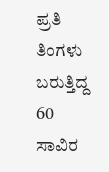ಪ್ರತಿ ತಿಂಗಳು ಬರುತ್ತಿದ್ದ 60 ಸಾವಿರ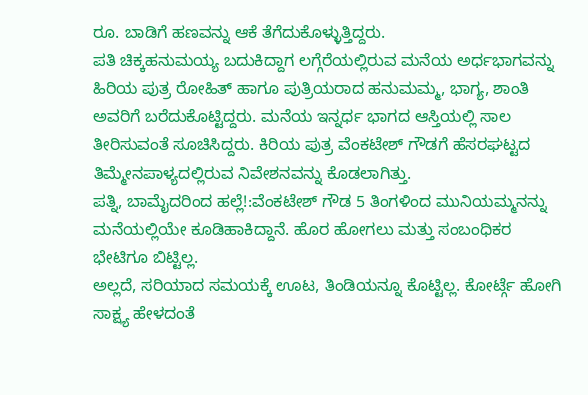ರೂ. ಬಾಡಿಗೆ ಹಣವನ್ನು ಆಕೆ ತೆಗೆದುಕೊಳ್ಳುತ್ತಿದ್ದರು.
ಪತಿ ಚಿಕ್ಕಹನುಮಯ್ಯ ಬದುಕಿದ್ದಾಗ ಲಗ್ಗೆರೆಯಲ್ಲಿರುವ ಮನೆಯ ಅರ್ಧಭಾಗವನ್ನು ಹಿರಿಯ ಪುತ್ರ ರೋಹಿತ್ ಹಾಗೂ ಪುತ್ರಿಯರಾದ ಹನುಮಮ್ಮ, ಭಾಗ್ಯ, ಶಾಂತಿ ಅವರಿಗೆ ಬರೆದುಕೊಟ್ಟಿದ್ದರು. ಮನೆಯ ಇನ್ನರ್ಧ ಭಾಗದ ಆಸ್ತಿಯಲ್ಲಿ ಸಾಲ ತೀರಿಸುವಂತೆ ಸೂಚಿಸಿದ್ದರು. ಕಿರಿಯ ಪುತ್ರ ವೆಂಕಟೇಶ್ ಗೌಡಗೆ ಹೆಸರಘಟ್ಟದ ತಿಮ್ಮೇನಪಾಳ್ಯದಲ್ಲಿರುವ ನಿವೇಶನವನ್ನು ಕೊಡಲಾಗಿತ್ತು.
ಪತ್ನಿ, ಬಾಮೈದರಿಂದ ಹಲ್ಲೆ!:ವೆಂಕಟೇಶ್ ಗೌಡ 5 ತಿಂಗಳಿಂದ ಮುನಿಯಮ್ಮನನ್ನು ಮನೆಯಲ್ಲಿಯೇ ಕೂಡಿಹಾಕಿದ್ದಾನೆ. ಹೊರ ಹೋಗಲು ಮತ್ತು ಸಂಬಂಧಿಕರ ಭೇಟಿಗೂ ಬಿಟ್ಟಿಲ್ಲ.
ಅಲ್ಲದೆ, ಸರಿಯಾದ ಸಮಯಕ್ಕೆ ಊಟ, ತಿಂಡಿಯನ್ನೂ ಕೊಟ್ಟಿಲ್ಲ. ಕೋರ್ಟ್ಗೆ ಹೋಗಿ ಸಾಕ್ಷ್ಯ ಹೇಳದಂತೆ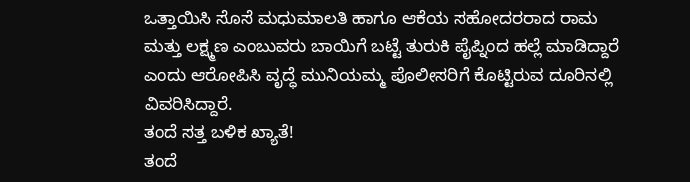ಒತ್ತಾಯಿಸಿ ಸೊಸೆ ಮಧುಮಾಲತಿ ಹಾಗೂ ಆಕೆಯ ಸಹೋದರರಾದ ರಾಮ
ಮತ್ತು ಲಕ್ಷ್ಮಣ ಎಂಬುವರು ಬಾಯಿಗೆ ಬಟ್ಟೆ ತುರುಕಿ ಪೈಪ್ನಿಂದ ಹಲ್ಲೆ ಮಾಡಿದ್ದಾರೆ ಎಂದು ಆರೋಪಿಸಿ ವೃದ್ಧೆ ಮುನಿಯಮ್ಮ ಪೊಲೀಸರಿಗೆ ಕೊಟ್ಟಿರುವ ದೂರಿನಲ್ಲಿ ವಿವರಿಸಿದ್ದಾರೆ.
ತಂದೆ ಸತ್ತ ಬಳಿಕ ಖ್ಯಾತೆ!
ತಂದೆ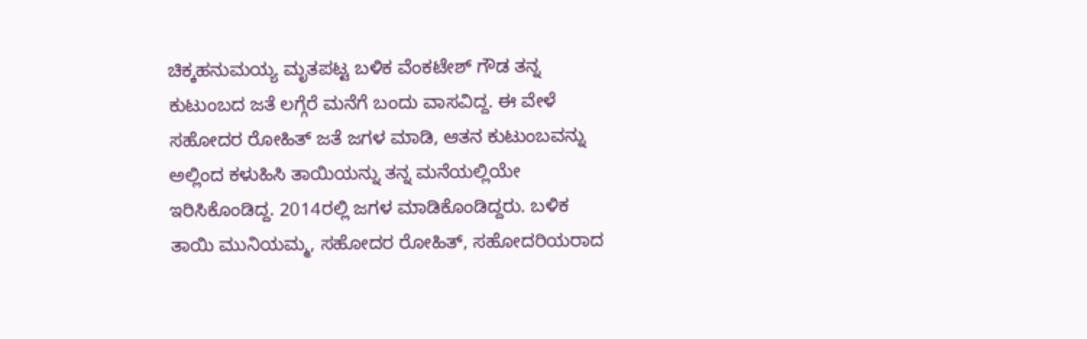ಚಿಕ್ಕಹನುಮಯ್ಯ ಮೃತಪಟ್ಟ ಬಳಿಕ ವೆಂಕಟೇಶ್ ಗೌಡ ತನ್ನ ಕುಟುಂಬದ ಜತೆ ಲಗ್ಗೆರೆ ಮನೆಗೆ ಬಂದು ವಾಸವಿದ್ದ. ಈ ವೇಳೆ ಸಹೋದರ ರೋಹಿತ್ ಜತೆ ಜಗಳ ಮಾಡಿ, ಆತನ ಕುಟುಂಬವನ್ನು ಅಲ್ಲಿಂದ ಕಳುಹಿಸಿ ತಾಯಿಯನ್ನು ತನ್ನ ಮನೆಯಲ್ಲಿಯೇ ಇರಿಸಿಕೊಂಡಿದ್ದ. 2014ರಲ್ಲಿ ಜಗಳ ಮಾಡಿಕೊಂಡಿದ್ದರು. ಬಳಿಕ ತಾಯಿ ಮುನಿಯಮ್ಮ, ಸಹೋದರ ರೋಹಿತ್, ಸಹೋದರಿಯರಾದ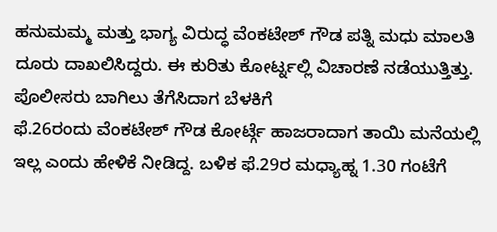ಹನುಮಮ್ಮ ಮತ್ತು ಭಾಗ್ಯ ವಿರುದ್ಧ ವೆಂಕಟೇಶ್ ಗೌಡ ಪತ್ನಿ ಮಧು ಮಾಲತಿ ದೂರು ದಾಖಲಿಸಿದ್ದರು. ಈ ಕುರಿತು ಕೋರ್ಟ್ನಲ್ಲಿ ವಿಚಾರಣೆ ನಡೆಯುತ್ತಿತ್ತು.
ಪೊಲೀಸರು ಬಾಗಿಲು ತೆಗೆಸಿದಾಗ ಬೆಳಕಿಗೆ
ಫೆ.26ರಂದು ವೆಂಕಟೇಶ್ ಗೌಡ ಕೋರ್ಟ್ಗೆ ಹಾಜರಾದಾಗ ತಾಯಿ ಮನೆಯಲ್ಲಿ ಇಲ್ಲ ಎಂದು ಹೇಳಿಕೆ ನೀಡಿದ್ದ. ಬಳಿಕ ಫೆ.29ರ ಮಧ್ಯಾಹ್ನ 1.30 ಗಂಟೆಗೆ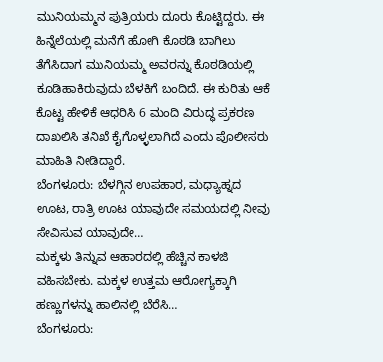ಮುನಿಯಮ್ಮನ ಪುತ್ರಿಯರು ದೂರು ಕೊಟ್ಟಿದ್ದರು. ಈ ಹಿನ್ನೆಲೆಯಲ್ಲಿ ಮನೆಗೆ ಹೋಗಿ ಕೊಠಡಿ ಬಾಗಿಲು ತೆಗೆಸಿದಾಗ ಮುನಿಯಮ್ಮ ಅವರನ್ನು ಕೊಠಡಿಯಲ್ಲಿ ಕೂಡಿಹಾಕಿರುವುದು ಬೆಳಕಿಗೆ ಬಂದಿದೆ. ಈ ಕುರಿತು ಆಕೆ ಕೊಟ್ಟ ಹೇಳಿಕೆ ಆಧರಿಸಿ 6 ಮಂದಿ ವಿರುದ್ಧ ಪ್ರಕರಣ ದಾಖಲಿಸಿ ತನಿಖೆ ಕೈಗೊಳ್ಳಲಾಗಿದೆ ಎಂದು ಪೊಲೀಸರು ಮಾಹಿತಿ ನೀಡಿದ್ದಾರೆ.
ಬೆಂಗಳೂರು: ಬೆಳಗ್ಗಿನ ಉಪಹಾರ, ಮಧ್ಯಾಹ್ನದ ಊಟ, ರಾತ್ರಿ ಊಟ ಯಾವುದೇ ಸಮಯದಲ್ಲಿ ನೀವು ಸೇವಿಸುವ ಯಾವುದೇ…
ಮಕ್ಕಳು ತಿನ್ನುವ ಆಹಾರದಲ್ಲಿ ಹೆಚ್ಚಿನ ಕಾಳಜಿ ವಹಿಸಬೇಕು. ಮಕ್ಕಳ ಉತ್ತಮ ಆರೋಗ್ಯಕ್ಕಾಗಿ ಹಣ್ಣುಗಳನ್ನು ಹಾಲಿನಲ್ಲಿ ಬೆರೆಸಿ…
ಬೆಂಗಳೂರು: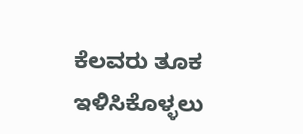ಕೆಲವರು ತೂಕ ಇಳಿಸಿಕೊಳ್ಳಲು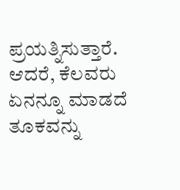ಪ್ರಯತ್ನಿಸುತ್ತಾರೆ. ಆದರೆ, ಕೆಲವರು ಏನನ್ನೂ ಮಾಡದೆ ತೂಕವನ್ನು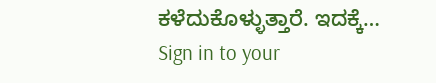ಕಳೆದುಕೊಳ್ಳುತ್ತಾರೆ. ಇದಕ್ಕೆ…
Sign in to your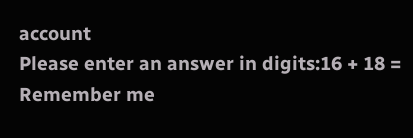account
Please enter an answer in digits:16 + 18 =
Remember me